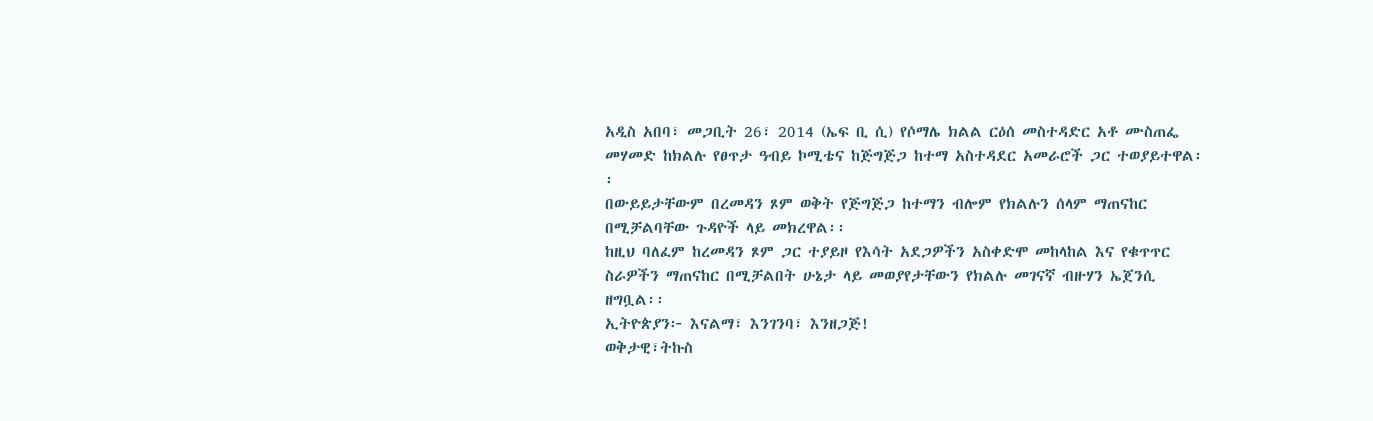አዲስ አበባ፣ መጋቢት 26፣ 2014 (ኤፍ ቢ ሲ) የሶማሌ ክልል ርዕሰ መስተዳድር አቶ ሙስጠፌ መሃመድ ከክልሉ የፀጥታ ዓብይ ኮሚቴና ከጅግጅጋ ከተማ አስተዳደር አመራሮች ጋር ተወያይተዋል፡፡
በውይይታቸውም በረመዳን ጾም ወቅት የጅግጅጋ ከተማን ብሎም የክልሉን ሰላም ማጠናከር በሚቻልባቸው ጉዳዮች ላይ መክረዋል፡፡
ከዚህ ባለፈም ከረመዳን ጾም ጋር ተያይዞ የእሳት አደጋዎችን አስቀድሞ መከላከል እና የቁጥጥር ስራዎችን ማጠናከር በሚቻልበት ሁኔታ ላይ መወያየታቸውን የክልሉ መገናኛ ብዙሃን ኤጀንሲ ዘግቧል፡፡
ኢትዮጵያን፦ እናልማ፣ እንገንባ፣ እንዘጋጅ!
ወቅታዊ፣ትኩስ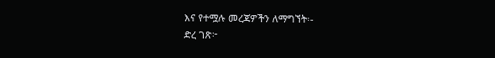እና የተሟሉ መረጃዎችን ለማግኘት፡-
ድረ ገጽ፦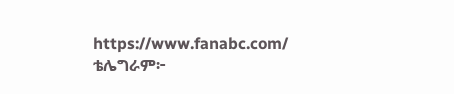https://www.fanabc.com/
ቴሌግራም፦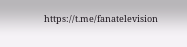https://t.me/fanatelevision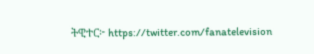ትዊተር፦ https://twitter.com/fanatelevision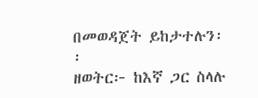በመወዳጀት ይከታተሉን፡፡
ዘወትር፦ ከእኛ ጋር ስላሉ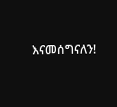እናመሰግናለን!